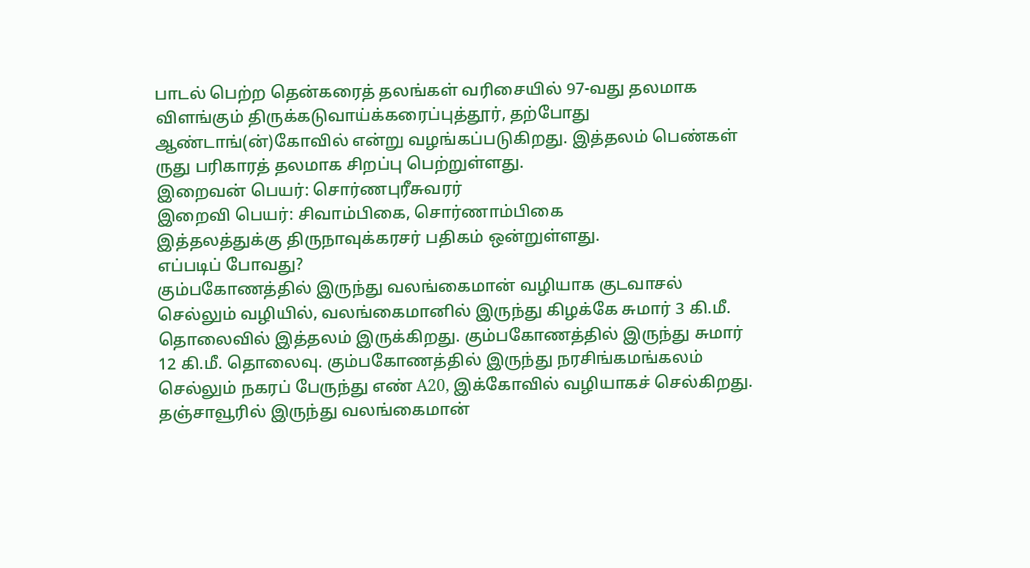பாடல் பெற்ற தென்கரைத் தலங்கள் வரிசையில் 97-வது தலமாக விளங்கும் திருக்கடுவாய்க்கரைப்புத்தூர், தற்போது ஆண்டாங்(ன்)கோவில் என்று வழங்கப்படுகிறது. இத்தலம் பெண்கள் ருது பரிகாரத் தலமாக சிறப்பு பெற்றுள்ளது.
இறைவன் பெயர்: சொர்ணபுரீசுவரர்
இறைவி பெயர்: சிவாம்பிகை, சொர்ணாம்பிகை
இத்தலத்துக்கு திருநாவுக்கரசர் பதிகம் ஒன்றுள்ளது.
எப்படிப் போவது?
கும்பகோணத்தில் இருந்து வலங்கைமான் வழியாக குடவாசல் செல்லும் வழியில், வலங்கைமானில் இருந்து கிழக்கே சுமார் 3 கி.மீ. தொலைவில் இத்தலம் இருக்கிறது. கும்பகோணத்தில் இருந்து சுமார் 12 கி.மீ. தொலைவு. கும்பகோணத்தில் இருந்து நரசிங்கமங்கலம் செல்லும் நகரப் பேருந்து எண் A20, இக்கோவில் வழியாகச் செல்கிறது. தஞ்சாவூரில் இருந்து வலங்கைமான்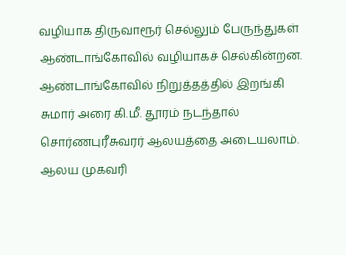வழியாக திருவாரூர் செல்லும் பேருந்துகள் ஆண்டாங்கோவில் வழியாகச் செல்கின்றன. ஆண்டாங்கோவில் நிறுத்தத்தில் இறங்கி சுமார் அரை கி.மீ. தூரம் நடந்தால் சொர்ணபுரீசுவரர் ஆலயத்தை அடையலாம்.
ஆலய முகவரி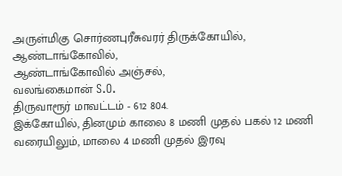அருள்மிகு சொர்ணபுரீசுவரர் திருக்கோயில்,
ஆண்டாங்கோவில்,
ஆண்டாங்கோவில் அஞ்சல்,
வலங்கைமான் S.O.
திருவாரூர் மாவட்டம் - 612 804.
இக்கோயில், தினமும் காலை 8 மணி முதல் பகல் 12 மணி வரையிலும், மாலை 4 மணி முதல் இரவு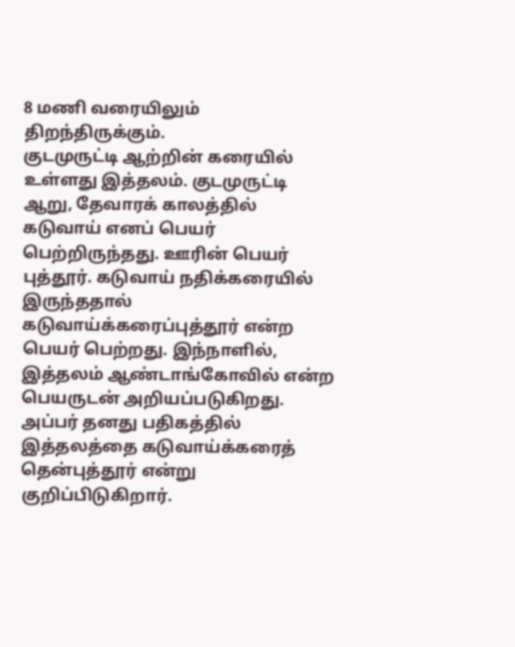8 மணி வரையிலும் திறந்திருக்கும்.
குடமுருட்டி ஆற்றின் கரையில் உள்ளது இத்தலம். குடமுருட்டி ஆறு, தேவாரக் காலத்தில் கடுவாய் எனப் பெயர் பெற்றிருந்தது. ஊரின் பெயர் புத்தூர். கடுவாய் நதிக்கரையில் இருந்ததால் கடுவாய்க்கரைப்புத்தூர் என்ற பெயர் பெற்றது. இந்நாளில், இத்தலம் ஆண்டாங்கோவில் என்ற பெயருடன் அறியப்படுகிறது. அப்பர் தனது பதிகத்தில் இத்தலத்தை கடுவாய்க்கரைத் தென்புத்தூர் என்று குறிப்பிடுகிறார்.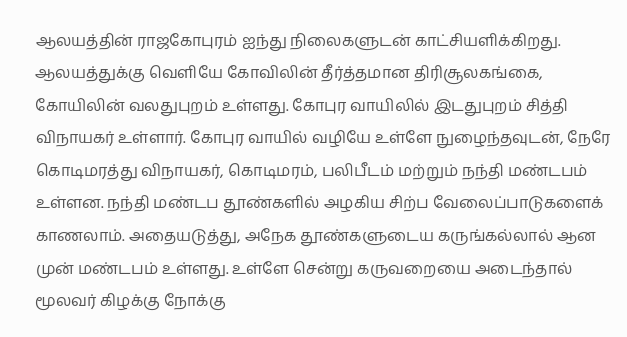ஆலயத்தின் ராஜகோபுரம் ஐந்து நிலைகளுடன் காட்சியளிக்கிறது. ஆலயத்துக்கு வெளியே கோவிலின் தீர்த்தமான திரிசூலகங்கை, கோயிலின் வலதுபுறம் உள்ளது. கோபுர வாயிலில் இடதுபுறம் சித்தி விநாயகர் உள்ளார். கோபுர வாயில் வழியே உள்ளே நுழைந்தவுடன், நேரே கொடிமரத்து விநாயகர், கொடிமரம், பலிபீடம் மற்றும் நந்தி மண்டபம் உள்ளன. நந்தி மண்டப தூண்களில் அழகிய சிற்ப வேலைப்பாடுகளைக் காணலாம். அதையடுத்து, அநேக தூண்களுடைய கருங்கல்லால் ஆன முன் மண்டபம் உள்ளது. உள்ளே சென்று கருவறையை அடைந்தால் மூலவர் கிழக்கு நோக்கு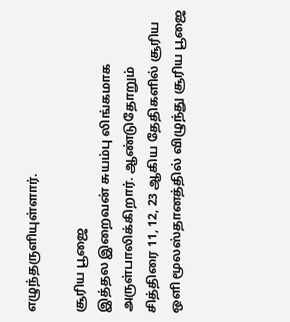எழுந்தருளியுள்ளார்.

சூரிய பூஜை
இத்தல இறைவன் சுயம்பு லிங்கமாக அருள்பாலிக்கிறார். ஆண்டுதோறும் சித்திரை 11, 12, 23 ஆகிய தேதிகளில் சூரிய ஒளி மூலஸ்தானத்தில் விழுந்து சூரிய பூஜை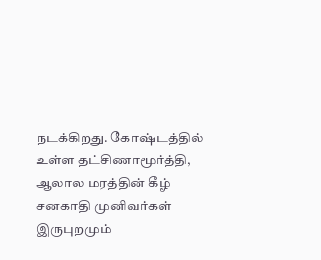நடக்கிறது. கோஷ்டத்தில் உள்ள தட்சிணாமூர்த்தி, ஆலால மரத்தின் கீழ் சனகாதி முனிவர்கள் இருபுறமும்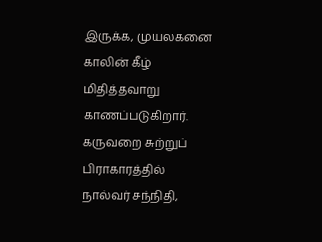இருக்க, முயலகனை காலின் கீழ் மிதித்தவாறு காணப்படுகிறார். கருவறை சுற்றுப் பிராகாரத்தில் நால்வர் சந்நிதி,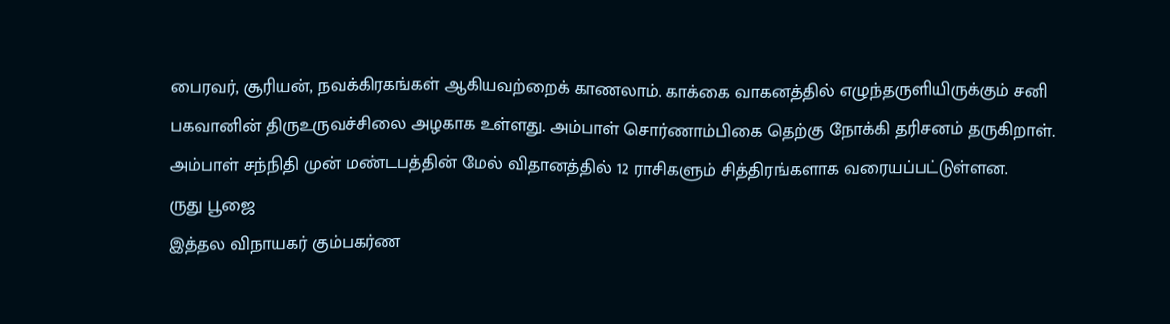பைரவர், சூரியன், நவக்கிரகங்கள் ஆகியவற்றைக் காணலாம். காக்கை வாகனத்தில் எழுந்தருளியிருக்கும் சனி பகவானின் திருஉருவச்சிலை அழகாக உள்ளது. அம்பாள் சொர்ணாம்பிகை தெற்கு நோக்கி தரிசனம் தருகிறாள். அம்பாள் சந்நிதி முன் மண்டபத்தின் மேல் விதானத்தில் 12 ராசிகளும் சித்திரங்களாக வரையப்பட்டுள்ளன.
ருது பூஜை
இத்தல விநாயகர் கும்பகர்ண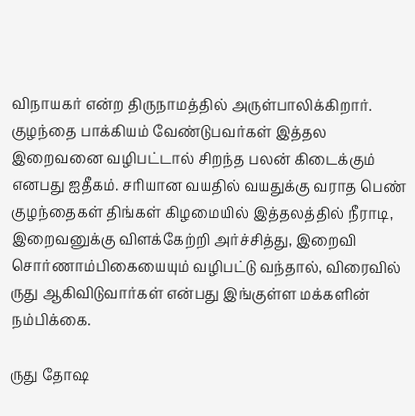விநாயகர் என்ற திருநாமத்தில் அருள்பாலிக்கிறார். குழந்தை பாக்கியம் வேண்டுபவர்கள் இத்தல இறைவனை வழிபட்டால் சிறந்த பலன் கிடைக்கும் எனபது ஐதீகம். சரியான வயதில் வயதுக்கு வராத பெண் குழந்தைகள் திங்கள் கிழமையில் இத்தலத்தில் நீராடி, இறைவனுக்கு விளக்கேற்றி அர்ச்சித்து, இறைவி சொர்ணாம்பிகையையும் வழிபட்டு வந்தால், விரைவில் ருது ஆகிவிடுவார்கள் என்பது இங்குள்ள மக்களின் நம்பிக்கை.

ருது தோஷ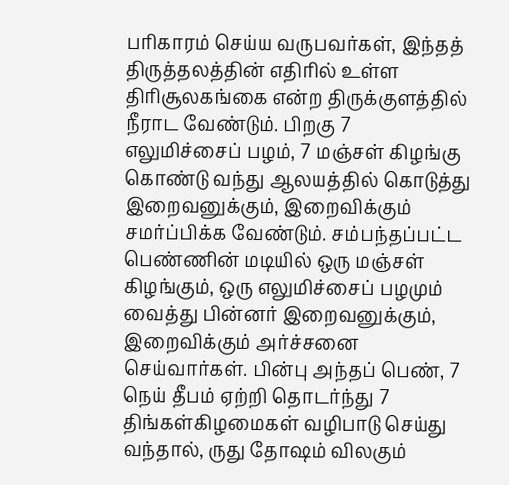பரிகாரம் செய்ய வருபவர்கள், இந்தத் திருத்தலத்தின் எதிரில் உள்ள திரிசூலகங்கை என்ற திருக்குளத்தில் நீராட வேண்டும். பிறகு 7 எலுமிச்சைப் பழம், 7 மஞ்சள் கிழங்கு கொண்டு வந்து ஆலயத்தில் கொடுத்து இறைவனுக்கும், இறைவிக்கும் சமர்ப்பிக்க வேண்டும். சம்பந்தப்பட்ட பெண்ணின் மடியில் ஒரு மஞ்சள் கிழங்கும், ஒரு எலுமிச்சைப் பழமும் வைத்து பின்னர் இறைவனுக்கும், இறைவிக்கும் அர்ச்சனை செய்வார்கள். பின்பு அந்தப் பெண், 7 நெய் தீபம் ஏற்றி தொடர்ந்து 7 திங்கள்கிழமைகள் வழிபாடு செய்து வந்தால், ருது தோஷம் விலகும்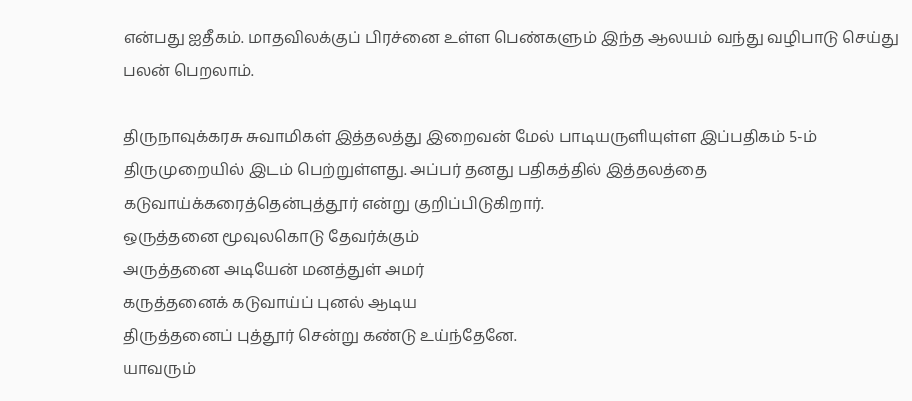என்பது ஐதீகம். மாதவிலக்குப் பிரச்னை உள்ள பெண்களும் இந்த ஆலயம் வந்து வழிபாடு செய்து பலன் பெறலாம்.

திருநாவுக்கரசு சுவாமிகள் இத்தலத்து இறைவன் மேல் பாடியருளியுள்ள இப்பதிகம் 5-ம் திருமுறையில் இடம் பெற்றுள்ளது. அப்பர் தனது பதிகத்தில் இத்தலத்தை கடுவாய்க்கரைத்தென்புத்தூர் என்று குறிப்பிடுகிறார்.
ஒருத்தனை மூவுலகொடு தேவர்க்கும்
அருத்தனை அடியேன் மனத்துள் அமர்
கருத்தனைக் கடுவாய்ப் புனல் ஆடிய
திருத்தனைப் புத்தூர் சென்று கண்டு உய்ந்தேனே.
யாவரும்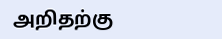அறிதற்கு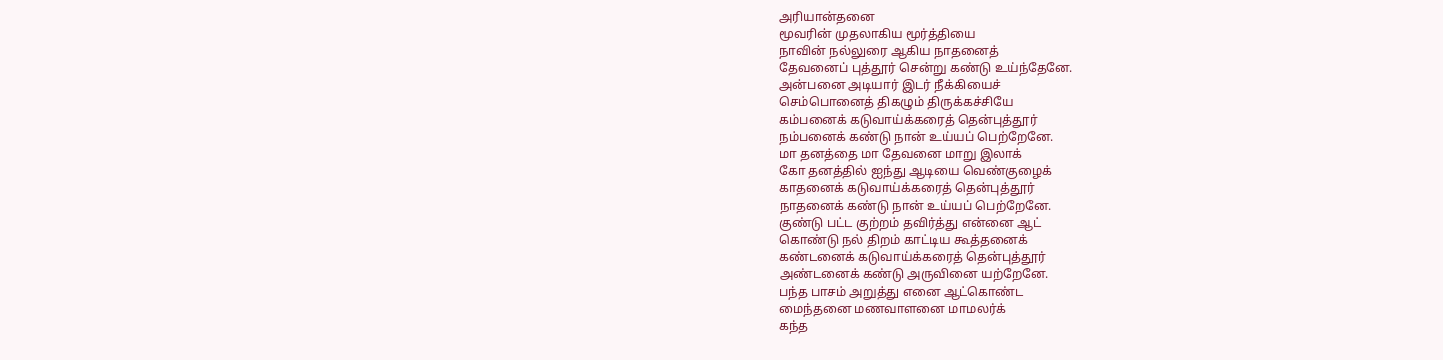அரியான்தனை
மூவரின் முதலாகிய மூர்த்தியை
நாவின் நல்லுரை ஆகிய நாதனைத்
தேவனைப் புத்தூர் சென்று கண்டு உய்ந்தேனே.
அன்பனை அடியார் இடர் நீக்கியைச்
செம்பொனைத் திகழும் திருக்கச்சியே
கம்பனைக் கடுவாய்க்கரைத் தென்புத்தூர்
நம்பனைக் கண்டு நான் உய்யப் பெற்றேனே.
மா தனத்தை மா தேவனை மாறு இலாக்
கோ தனத்தில் ஐந்து ஆடியை வெண்குழைக்
காதனைக் கடுவாய்க்கரைத் தென்புத்தூர்
நாதனைக் கண்டு நான் உய்யப் பெற்றேனே.
குண்டு பட்ட குற்றம் தவிர்த்து என்னை ஆட்
கொண்டு நல் திறம் காட்டிய கூத்தனைக்
கண்டனைக் கடுவாய்க்கரைத் தென்புத்தூர்
அண்டனைக் கண்டு அருவினை யற்றேனே.
பந்த பாசம் அறுத்து எனை ஆட்கொண்ட
மைந்தனை மணவாளனை மாமலர்க்
கந்த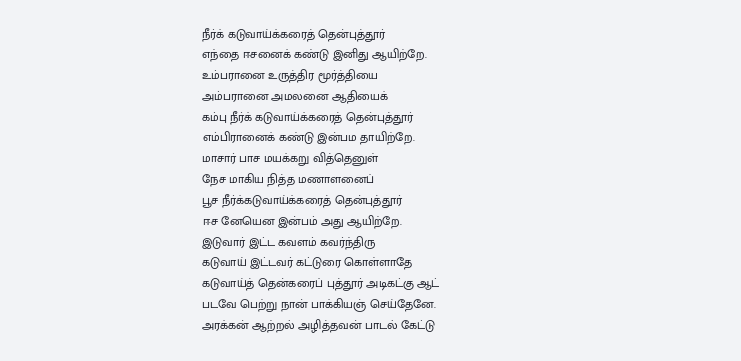நீர்க் கடுவாய்க்கரைத் தென்புத்தூர்
எந்தை ஈசனைக் கண்டு இனிது ஆயிற்றே.
உம்பரானை உருத்திர மூர்த்தியை
அம்பரானை அமலனை ஆதியைக்
கம்பு நீர்க் கடுவாய்க்கரைத் தென்புத்தூர்
எம்பிரானைக் கண்டு இன்பம தாயிற்றே.
மாசார் பாச மயக்கறு வித்தெனுள்
நேச மாகிய நித்த மணாளனைப்
பூச நீர்க்கடுவாய்க்கரைத் தென்புத்தூர்
ஈச னேயென இன்பம் அது ஆயிற்றே.
இடுவார் இட்ட கவளம் கவர்ந்திரு
கடுவாய் இட்டவர் கட்டுரை கொள்ளாதே
கடுவாய்த் தென்கரைப் புத்தூர் அடிகட்கு ஆட்
படவே பெற்று நான் பாக்கியஞ் செய்தேனே.
அரக்கன் ஆற்றல் அழித்தவன் பாடல் கேட்டு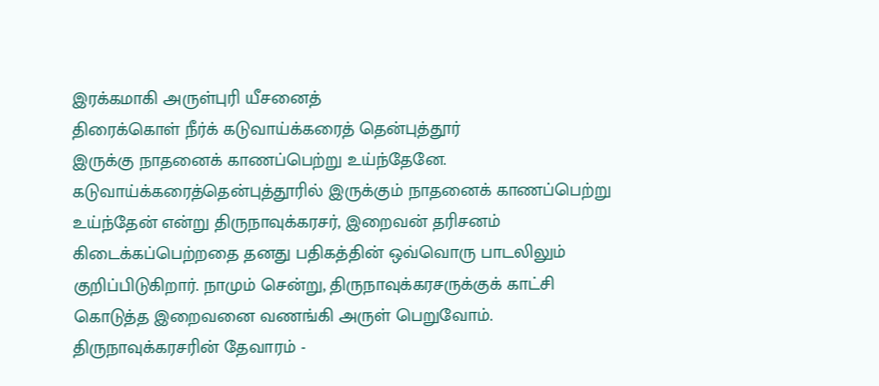இரக்கமாகி அருள்புரி யீசனைத்
திரைக்கொள் நீர்க் கடுவாய்க்கரைத் தென்புத்தூர்
இருக்கு நாதனைக் காணப்பெற்று உய்ந்தேனே.
கடுவாய்க்கரைத்தென்புத்தூரில் இருக்கும் நாதனைக் காணப்பெற்று உய்ந்தேன் என்று திருநாவுக்கரசர், இறைவன் தரிசனம் கிடைக்கப்பெற்றதை தனது பதிகத்தின் ஒவ்வொரு பாடலிலும் குறிப்பிடுகிறார். நாமும் சென்று, திருநாவுக்கரசருக்குக் காட்சி கொடுத்த இறைவனை வணங்கி அருள் பெறுவோம்.
திருநாவுக்கரசரின் தேவாரம் -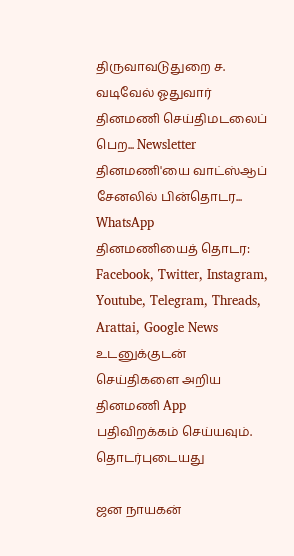திருவாவடுதுறை ச. வடிவேல் ஓதுவார்
தினமணி செய்திமடலைப் பெற... Newsletter
தினமணி'யை வாட்ஸ்ஆப் சேனலில் பின்தொடர... WhatsApp
தினமணியைத் தொடர: Facebook, Twitter, Instagram, Youtube, Telegram, Threads, Arattai, Google News
உடனுக்குடன் செய்திகளை அறிய தினமணி App பதிவிறக்கம் செய்யவும்.
தொடர்புடையது

ஜன நாயகன்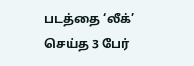படத்தை ‘லீக்’ செய்த 3 பேர்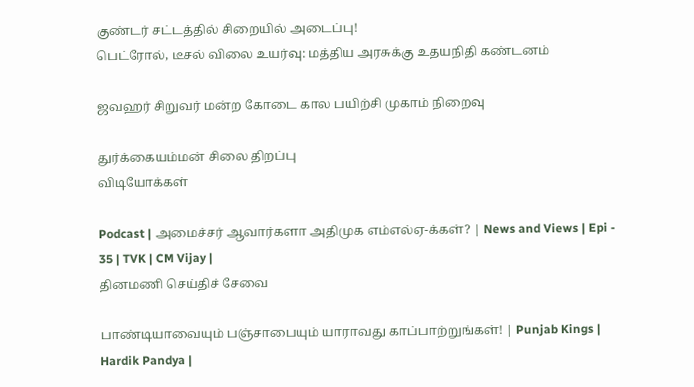குண்டர் சட்டத்தில் சிறையில் அடைப்பு!
பெட்ரோல், டீசல் விலை உயர்வு: மத்திய அரசுக்கு உதயநிதி கண்டனம்

ஜவஹர் சிறுவர் மன்ற கோடை கால பயிற்சி முகாம் நிறைவு

துர்க்கையம்மன் சிலை திறப்பு
விடியோக்கள்

Podcast | அமைச்சர் ஆவார்களா அதிமுக எம்எல்ஏ-க்கள்? | News and Views | Epi - 35 | TVK | CM Vijay |
தினமணி செய்திச் சேவை

பாண்டியாவையும் பஞ்சாபையும் யாராவது காப்பாற்றுங்கள்! | Punjab Kings | Hardik Pandya |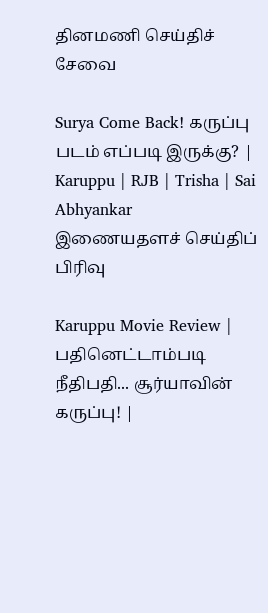தினமணி செய்திச் சேவை

Surya Come Back! கருப்பு படம் எப்படி இருக்கு? | Karuppu | RJB | Trisha | Sai Abhyankar
இணையதளச் செய்திப் பிரிவு

Karuppu Movie Review | பதினெட்டாம்படி நீதிபதி... சூர்யாவின் கருப்பு! |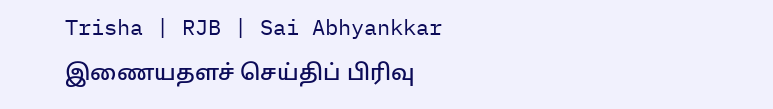Trisha | RJB | Sai Abhyankkar
இணையதளச் செய்திப் பிரிவு